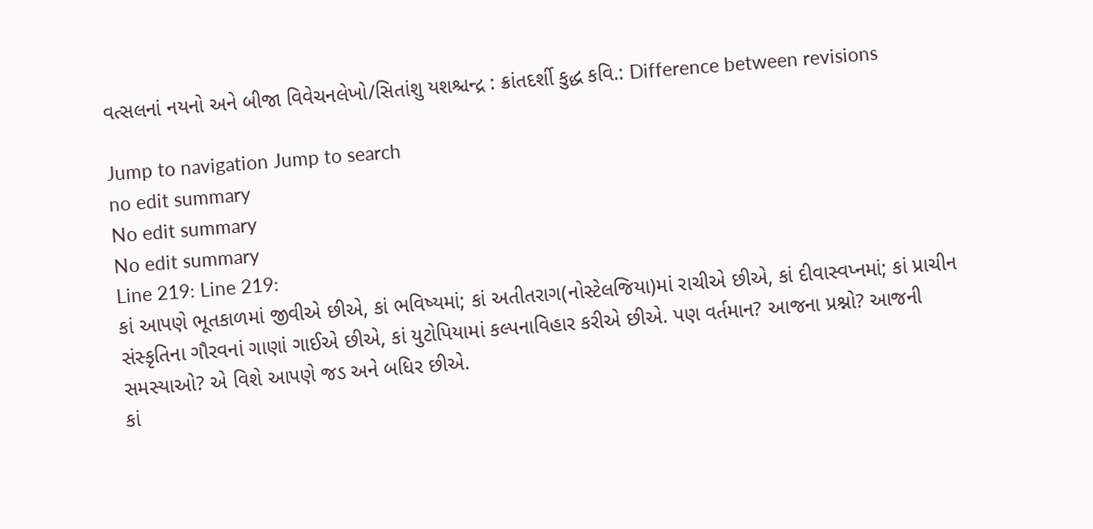વત્સલનાં નયનો અને બીજા વિવેચનલેખો/સિતાંશુ યશશ્ચન્દ્ર : ક્રાંતદર્શી કુદ્ધ કવિ.: Difference between revisions

Jump to navigation Jump to search
no edit summary
No edit summary
No edit summary
Line 219: Line 219:
કાં આપણે ભૂતકાળમાં જીવીએ છીએ, કાં ભવિષ્યમાં; કાં અતીતરાગ(નોસ્ટેલજિયા)માં રાચીએ છીએ, કાં દીવાસ્વપ્નમાં; કાં પ્રાચીન સંસ્કૃતિના ગૌરવનાં ગાણાં ગાઈએ છીએ, કાં યુટોપિયામાં કલ્પનાવિહાર કરીએ છીએ. પણ વર્તમાન? આજના પ્રશ્નો? આજની સમસ્યાઓ? એ વિશે આપણે જડ અને બધિર છીએ.
કાં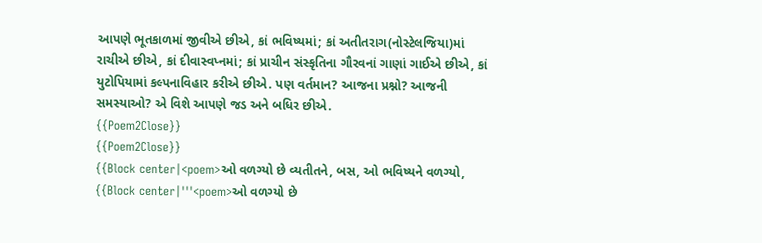આપણે ભૂતકાળમાં જીવીએ છીએ, કાં ભવિષ્યમાં; કાં અતીતરાગ(નોસ્ટેલજિયા)માં રાચીએ છીએ, કાં દીવાસ્વપ્નમાં; કાં પ્રાચીન સંસ્કૃતિના ગૌરવનાં ગાણાં ગાઈએ છીએ, કાં યુટોપિયામાં કલ્પનાવિહાર કરીએ છીએ. પણ વર્તમાન? આજના પ્રશ્નો? આજની સમસ્યાઓ? એ વિશે આપણે જડ અને બધિર છીએ.
{{Poem2Close}}
{{Poem2Close}}
{{Block center|<poem>ઓ વળગ્યો છે વ્યતીતને, બસ, ઓ ભવિષ્યને વળગ્યો,
{{Block center|'''<poem>ઓ વળગ્યો છે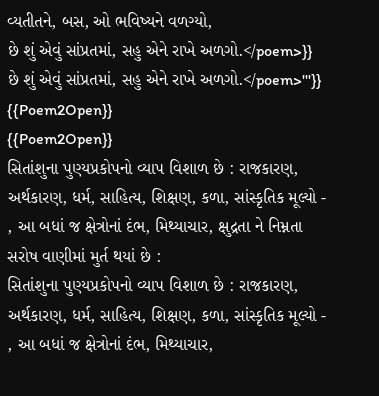વ્યતીતને, બસ, ઓ ભવિષ્યને વળગ્યો,
છે શું એવું સાંપ્રતમાં, સહુ એને રાખે અળગો.</poem>}}
છે શું એવું સાંપ્રતમાં, સહુ એને રાખે અળગો.</poem>'''}}
{{Poem2Open}}
{{Poem2Open}}
સિતાંશુના પુણ્યપ્રકોપનો વ્યાપ વિશાળ છે : રાજકારણ, અર્થકારણ, ધર્મ, સાહિત્ય, શિક્ષણ, કળા, સાંસ્કૃતિક મૂલ્યો - , આ બધાં જ ક્ષેત્રોનાં દંભ, મિથ્યાચાર, ક્ષુદ્રતા ને નિમ્નતા સરોષ વાણીમાં મુર્ત થયાં છે :
સિતાંશુના પુણ્યપ્રકોપનો વ્યાપ વિશાળ છે : રાજકારણ, અર્થકારણ, ધર્મ, સાહિત્ય, શિક્ષણ, કળા, સાંસ્કૃતિક મૂલ્યો - , આ બધાં જ ક્ષેત્રોનાં દંભ, મિથ્યાચાર,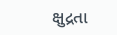ક્ષુદ્રતા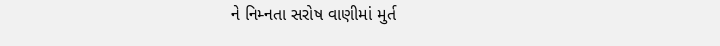ને નિમ્નતા સરોષ વાણીમાં મુર્ત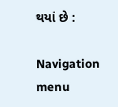થયાં છે :

Navigation menu